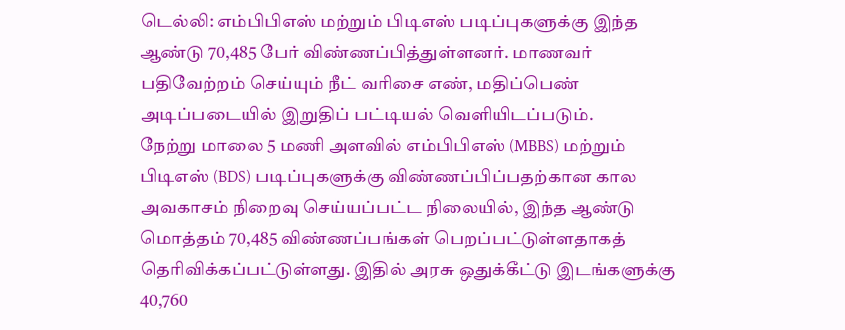டெல்லி: எம்பிபிஎஸ் மற்றும் பிடிஎஸ் படிப்புகளுக்கு இந்த ஆண்டு 70,485 பேர் விண்ணப்பித்துள்ளனர். மாணவர் பதிவேற்றம் செய்யும் நீட் வரிசை எண், மதிப்பெண் அடிப்படையில் இறுதிப் பட்டியல் வெளியிடப்படும்.
நேற்று மாலை 5 மணி அளவில் எம்பிபிஎஸ் (MBBS) மற்றும் பிடிஎஸ் (BDS) படிப்புகளுக்கு விண்ணப்பிப்பதற்கான கால அவகாசம் நிறைவு செய்யப்பட்ட நிலையில், இந்த ஆண்டு மொத்தம் 70,485 விண்ணப்பங்கள் பெறப்பட்டுள்ளதாகத் தெரிவிக்கப்பட்டுள்ளது. இதில் அரசு ஒதுக்கீட்டு இடங்களுக்கு 40,760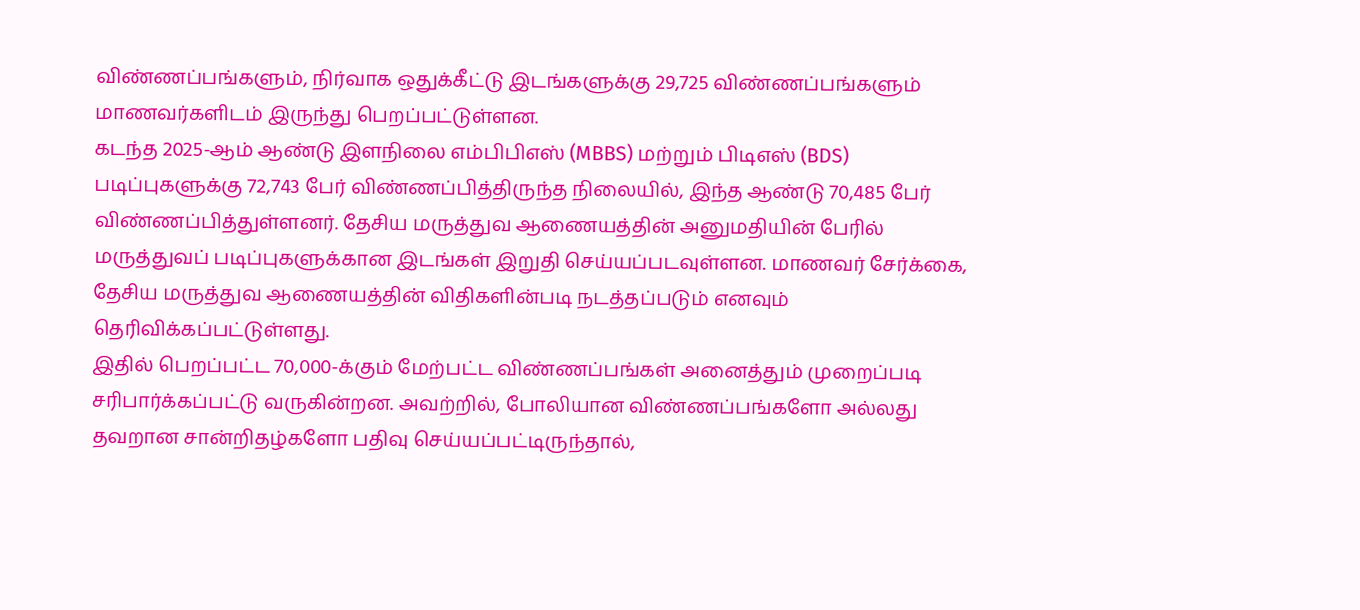விண்ணப்பங்களும், நிர்வாக ஒதுக்கீட்டு இடங்களுக்கு 29,725 விண்ணப்பங்களும் மாணவர்களிடம் இருந்து பெறப்பட்டுள்ளன.
கடந்த 2025-ஆம் ஆண்டு இளநிலை எம்பிபிஎஸ் (MBBS) மற்றும் பிடிஎஸ் (BDS) படிப்புகளுக்கு 72,743 பேர் விண்ணப்பித்திருந்த நிலையில், இந்த ஆண்டு 70,485 பேர் விண்ணப்பித்துள்ளனர். தேசிய மருத்துவ ஆணையத்தின் அனுமதியின் பேரில் மருத்துவப் படிப்புகளுக்கான இடங்கள் இறுதி செய்யப்படவுள்ளன. மாணவர் சேர்க்கை, தேசிய மருத்துவ ஆணையத்தின் விதிகளின்படி நடத்தப்படும் எனவும் தெரிவிக்கப்பட்டுள்ளது.
இதில் பெறப்பட்ட 70,000-க்கும் மேற்பட்ட விண்ணப்பங்கள் அனைத்தும் முறைப்படி சரிபார்க்கப்பட்டு வருகின்றன. அவற்றில், போலியான விண்ணப்பங்களோ அல்லது தவறான சான்றிதழ்களோ பதிவு செய்யப்பட்டிருந்தால்,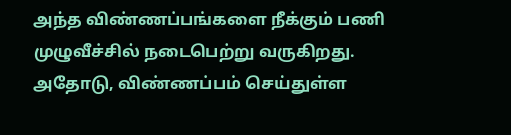அந்த விண்ணப்பங்களை நீக்கும் பணி முழுவீச்சில் நடைபெற்று வருகிறது. அதோடு, விண்ணப்பம் செய்துள்ள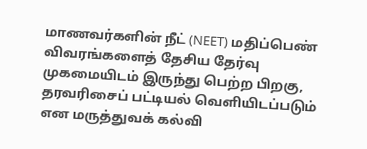மாணவர்களின் நீட் (NEET) மதிப்பெண் விவரங்களைத் தேசிய தேர்வு முகமையிடம் இருந்து பெற்ற பிறகு, தரவரிசைப் பட்டியல் வெளியிடப்படும் என மருத்துவக் கல்வி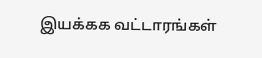இயக்கக வட்டாரங்கள்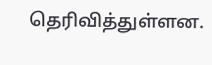தெரிவித்துள்ளன.